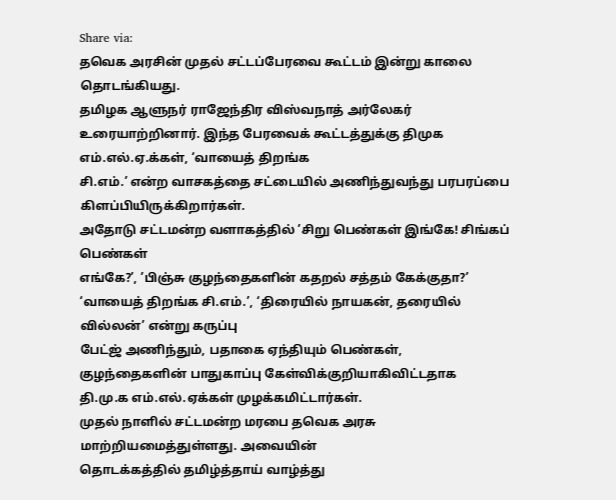Share via:
தவெக அரசின் முதல் சட்டப்பேரவை கூட்டம் இன்று காலை தொடங்கியது.
தமிழக ஆளுநர் ராஜேந்திர விஸ்வநாத் அர்லேகர்
உரையாற்றினார். இந்த பேரவைக் கூட்டத்துக்கு திமுக எம்.எல்.ஏ.க்கள், ‘வாயைத் திறங்க
சி.எம்.’ என்ற வாசகத்தை சட்டையில் அணிந்துவந்து பரபரப்பை கிளப்பியிருக்கிறார்கள்.
அதோடு சட்டமன்ற வளாகத்தில் ’சிறு பெண்கள் இங்கே! சிங்கப் பெண்கள்
எங்கே?’, ’பிஞ்சு குழந்தைகளின் கதறல் சத்தம் கேக்குதா?’ ‘வாயைத் திறங்க சி.எம்.’, ‘திரையில் நாயகன், தரையில் வில்லன்’ என்று கருப்பு
பேட்ஜ் அணிந்தும், பதாகை ஏந்தியும் பெண்கள், குழந்தைகளின் பாதுகாப்பு கேள்விக்குறியாகிவிட்டதாக
தி.மு.க எம்.எல்.ஏக்கள் முழக்கமிட்டார்கள்.
முதல் நாளில் சட்டமன்ற மரபை தவெக அரசு மாற்றியமைத்துள்ளது. அவையின்
தொடக்கத்தில் தமிழ்த்தாய் வாழ்த்து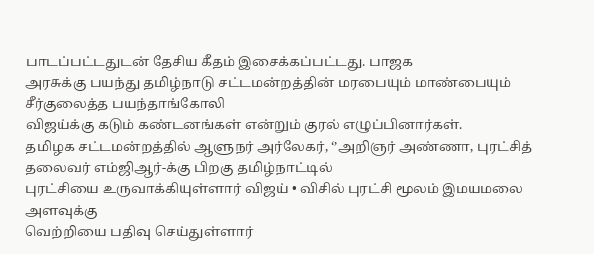பாடப்பட்டதுடன் தேசிய கீதம் இசைக்கப்பட்டது. பாஜக
அரசுக்கு பயந்து தமிழ்நாடு சட்டமன்றத்தின் மரபையும் மாண்பையும் சீர்குலைத்த பயந்தாங்கோலி
விஜய்க்கு கடும் கண்டனங்கள் என்றும் குரல் எழுப்பினார்கள்.
தமிழக சட்டமன்றத்தில் ஆளுநர் அர்லேகர், ‘’அறிஞர் அண்ணா, புரட்சித் தலைவர் எம்ஜிஆர்-க்கு பிறகு தமிழ்நாட்டில்
புரட்சியை உருவாக்கியுள்ளார் விஜய் • விசில் புரட்சி மூலம் இமயமலை அளவுக்கு
வெற்றியை பதிவு செய்துள்ளார்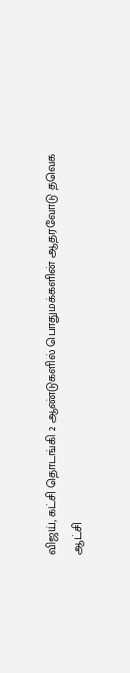விஜய், கட்சி தொடங்கி 2 ஆண்டுகளில் பொதுமக்களின் ஆதரவோடு தவெக
ஆட்சி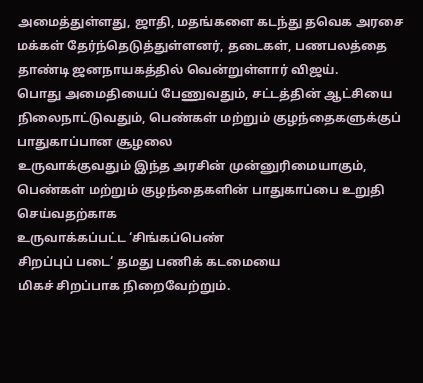அமைத்துள்ளது, ஜாதி, மதங்களை கடந்து தவெக அரசை மக்கள் தேர்ந்தெடுத்துள்ளனர், தடைகள், பணபலத்தை
தாண்டி ஜனநாயகத்தில் வென்றுள்ளார் விஜய்.
பொது அமைதியைப் பேணுவதும், சட்டத்தின் ஆட்சியை நிலைநாட்டுவதும், பெண்கள் மற்றும் குழந்தைகளுக்குப் பாதுகாப்பான சூழலை
உருவாக்குவதும் இந்த அரசின் முன்னுரிமையாகும், பெண்கள் மற்றும் குழந்தைகளின் பாதுகாப்பை உறுதி செய்வதற்காக
உருவாக்கப்பட்ட ‘சிங்கப்பெண்
சிறப்புப் படை‘ தமது பணிக் கடமையை
மிகச் சிறப்பாக நிறைவேற்றும்.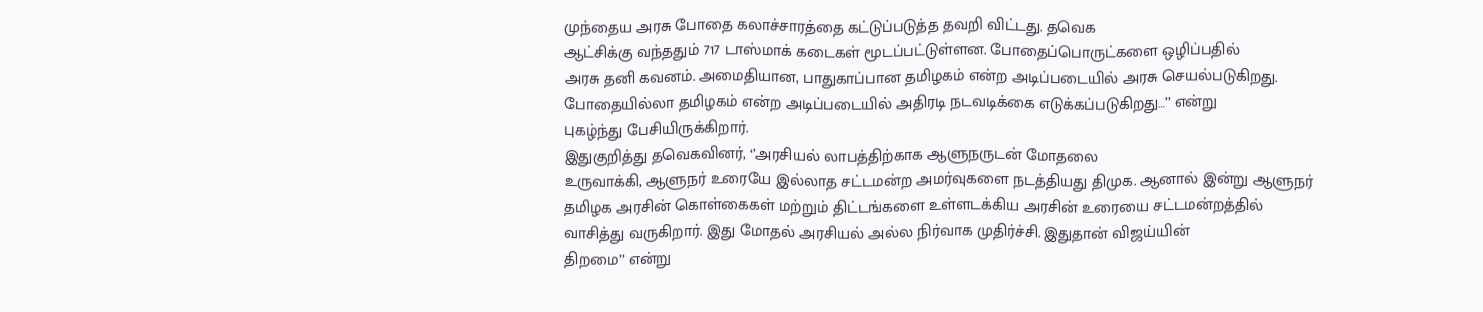முந்தைய அரசு போதை கலாச்சாரத்தை கட்டுப்படுத்த தவறி விட்டது. தவெக
ஆட்சிக்கு வந்ததும் 717 டாஸ்மாக் கடைகள் மூடப்பட்டுள்ளன. போதைப்பொருட்களை ஒழிப்பதில்
அரசு தனி கவனம். அமைதியான, பாதுகாப்பான தமிழகம் என்ற அடிப்படையில் அரசு செயல்படுகிறது.
போதையில்லா தமிழகம் என்ற அடிப்படையில் அதிரடி நடவடிக்கை எடுக்கப்படுகிறது…’’ என்று
புகழ்ந்து பேசியிருக்கிறார்.
இதுகுறித்து தவெகவினர், ‘’அரசியல் லாபத்திற்காக ஆளுநருடன் மோதலை
உருவாக்கி, ஆளுநர் உரையே இல்லாத சட்டமன்ற அமர்வுகளை நடத்தியது திமுக. ஆனால் இன்று ஆளுநர்
தமிழக அரசின் கொள்கைகள் மற்றும் திட்டங்களை உள்ளடக்கிய அரசின் உரையை சட்டமன்றத்தில்
வாசித்து வருகிறார். இது மோதல் அரசியல் அல்ல நிர்வாக முதிர்ச்சி. இதுதான் விஜய்யின்
திறமை’’ என்று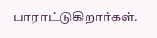பாராட்டுகிறார்கள்.